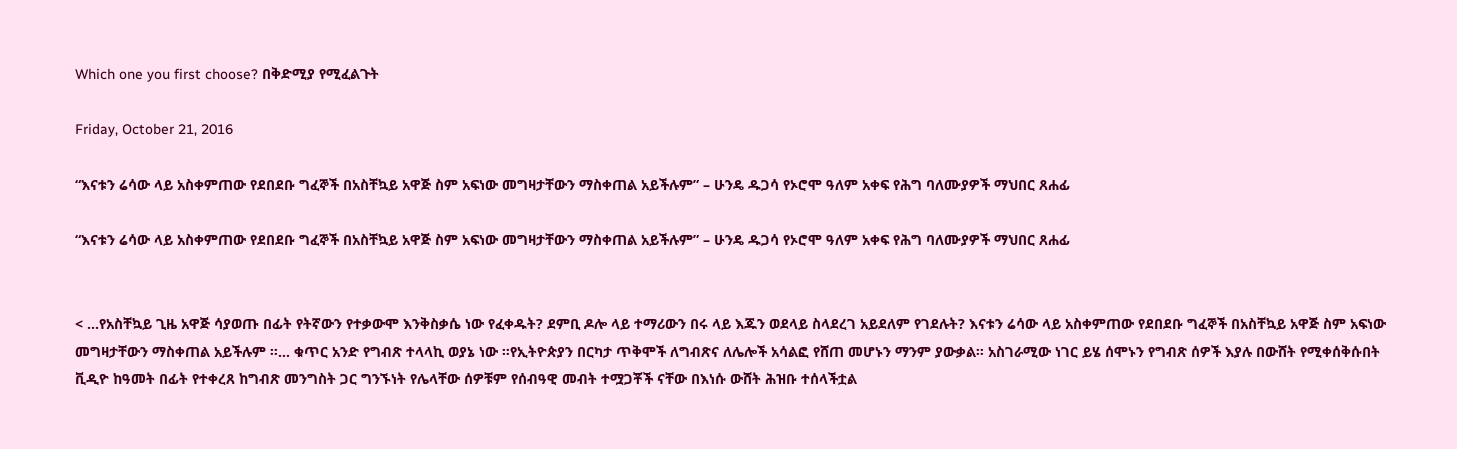Which one you first choose? በቅድሚያ የሚፈልጉት

Friday, October 21, 2016

“እናቱን ሬሳው ላይ አስቀምጠው የደበደቡ ግፈኞች በአስቸኳይ አዋጅ ስም አፍነው መግዛታቸውን ማስቀጠል አይችሉም” – ሁንዴ ዱጋሳ የኦሮሞ ዓለም አቀፍ የሕግ ባለሙያዎች ማህበር ጸሐፊ

“እናቱን ሬሳው ላይ አስቀምጠው የደበደቡ ግፈኞች በአስቸኳይ አዋጅ ስም አፍነው መግዛታቸውን ማስቀጠል አይችሉም” – ሁንዴ ዱጋሳ የኦሮሞ ዓለም አቀፍ የሕግ ባለሙያዎች ማህበር ጸሐፊ


< ...የአስቸኳይ ጊዜ አዋጅ ሳያወጡ በፊት የትኛውን የተቃውሞ እንቅስቃሴ ነው የፈቀዱት? ደምቢ ዶሎ ላይ ተማሪውን በሩ ላይ እጁን ወደላይ ስላደረገ አይደለም የገደሉት? እናቱን ሬሳው ላይ አስቀምጠው የደበደቡ ግፈኞች በአስቸኳይ አዋጅ ስም አፍነው መግዛታቸውን ማስቀጠል አይችሉም ።... ቁጥር አንድ የግብጽ ተላላኪ ወያኔ ነው ።የኢትዮጵያን በርካታ ጥቅሞች ለግብጽና ለሌሎች አሳልፎ የሸጠ መሆኑን ማንም ያውቃል። አስገራሚው ነገር ይሄ ሰሞኑን የግብጽ ሰዎች እያሉ በውሸት የሚቀሰቅሱበት ቪዲዮ ከዓመት በፊት የተቀረጸ ከግብጽ መንግስት ጋር ግንኙነት የሌላቸው ሰዎቹም የሰብዓዊ መብት ተሟጋቾች ናቸው በእነሱ ውሸት ሕዝቡ ተሰላችቷል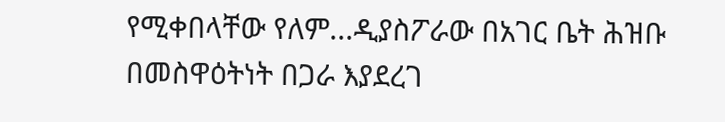የሚቀበላቸው የለም...ዲያስፖራው በአገር ቤት ሕዝቡ በመስዋዕትነት በጋራ እያደረገ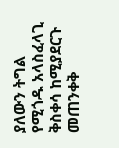ያለውን ትግል የሚጎዱ አላስፈላጊ ቅስቀሳ ከሚያደርጉ መጠንቀቅ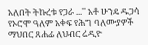አለበት ትኩረቱ የጋራ ...'' አቶ ሁንዴ ዱጋሳ የኦሮሞ ዓለም አቀፍ የሕግ ባለሙያዎች ማህበር ጸሐፊ ለህብር ሬዲዮ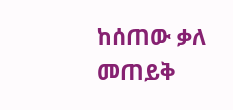ከሰጠው ቃለ መጠይቅ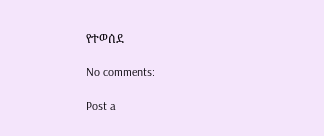የተወሰደ

No comments:

Post a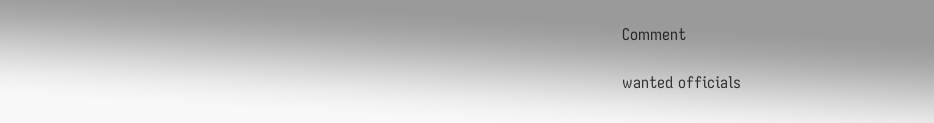Comment

wanted officials